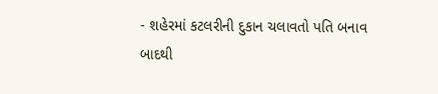- શહેરમાં કટલરીની દુકાન ચલાવતો પતિ બનાવ બાદથી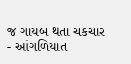જ ગાયબ થતા ચકચાર
- આંગળિયાત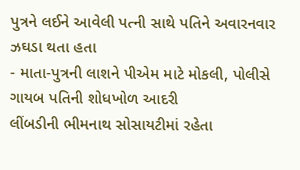પુત્રને લઈને આવેલી પત્ની સાથે પતિને અવારનવાર ઝઘડા થતા હતા
- માતા-પુત્રની લાશને પીએમ માટે મોકલી, પોલીસે ગાયબ પતિની શોધખોળ આદરી
લીંબડીની ભીમનાથ સોસાયટીમાં રહેતા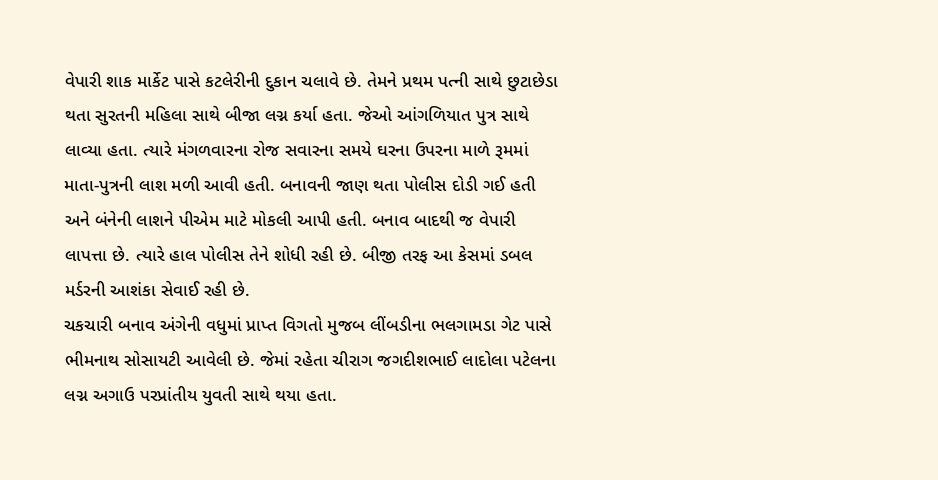વેપારી શાક માર્કેટ પાસે કટલેરીની દુકાન ચલાવે છે. તેમને પ્રથમ પત્ની સાથે છુટાછેડા થતા સુરતની મહિલા સાથે બીજા લગ્ન કર્યા હતા. જેઓ આંગળિયાત પુત્ર સાથે લાવ્યા હતા. ત્યારે મંગળવારના રોજ સવારના સમયે ઘરના ઉપરના માળે રૂમમાં માતા-પુત્રની લાશ મળી આવી હતી. બનાવની જાણ થતા પોલીસ દોડી ગઈ હતી અને બંનેની લાશને પીએમ માટે મોકલી આપી હતી. બનાવ બાદથી જ વેપારી લાપત્તા છે. ત્યારે હાલ પોલીસ તેને શોધી રહી છે. બીજી તરફ આ કેસમાં ડબલ મર્ડરની આશંકા સેવાઈ રહી છે.
ચકચારી બનાવ અંગેની વધુમાં પ્રાપ્ત વિગતો મુજબ લીંબડીના ભલગામડા ગેટ પાસે ભીમનાથ સોસાયટી આવેલી છે. જેમાં રહેતા ચીરાગ જગદીશભાઈ લાદોલા પટેલના લગ્ન અગાઉ પરપ્રાંતીય યુવતી સાથે થયા હતા.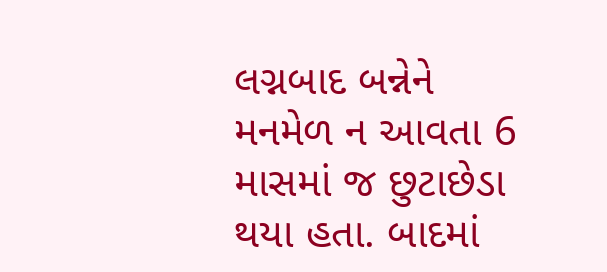લગ્નબાદ બન્નેને મનમેળ ન આવતા 6 માસમાં જ છુટાછેડા થયા હતા. બાદમાં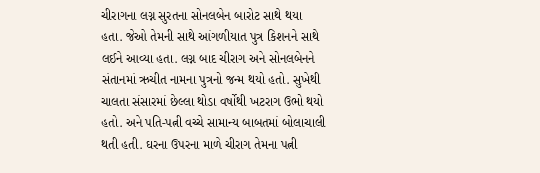ચીરાગના લગ્ન સુરતના સોનલબેન બારોટ સાથે થયા હતા. જેઓ તેમની સાથે આંગળીયાત પુત્ર કિશનને સાથે લઈને આવ્યા હતા. લગ્ન બાદ ચીરાગ અને સોનલબેનને સંતાનમાં ઋચીત નામના પુત્રનો જન્મ થયો હતો. સુખેથી ચાલતા સંસારમાં છેલ્લા થોડા વર્ષોથી ખટરાગ ઉભો થયો હતો. અને પતિ-પત્ની વચ્ચે સામાન્ય બાબતમાં બોલાચાલી થતી હતી. ઘરના ઉપરના માળે ચીરાગ તેમના પત્ની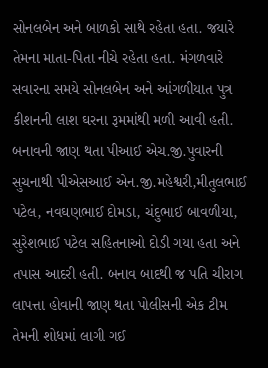સોનલબેન અને બાળકો સાથે રહેતા હતા. જયારે તેમના માતા-પિતા નીચે રહેતા હતા. મંગળવારે સવારના સમયે સોનલબેન અને આંગળીયાત પુત્ર કીશનની લાશ ઘરના રૂમમાંથી મળી આવી હતી. બનાવની જાણ થતા પીઆઈ એચ.જી.પુવારની સુચનાથી પીએસઆઈ એન.જી.મહેશ્વરી,મીતુલભાઈ પટેલ, નવઘણભાઈ દોમડા, ચંદુભાઈ બાવળીયા, સુરેશભાઈ પટેલ સહિતનાઓ દોડી ગયા હતા અને તપાસ આદરી હતી. બનાવ બાદથી જ પતિ ચીરાગ લાપત્તા હોવાની જાણ થતા પોલીસની એક ટીમ તેમની શોધમાં લાગી ગઈ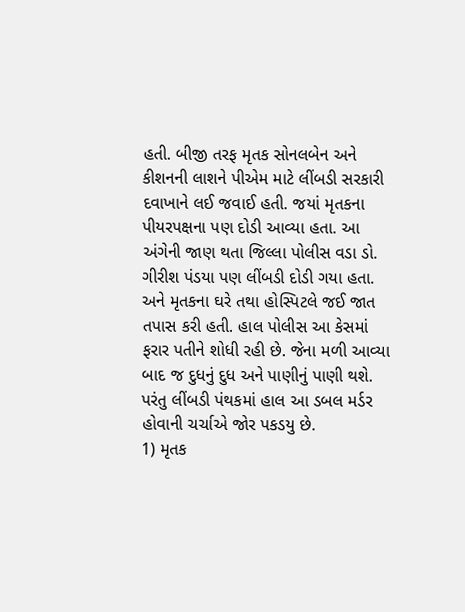હતી. બીજી તરફ મૃતક સોનલબેન અને કીશનની લાશને પીએમ માટે લીંબડી સરકારી દવાખાને લઈ જવાઈ હતી. જયાં મૃતકના પીયરપક્ષના પણ દોડી આવ્યા હતા. આ અંગેની જાણ થતા જિલ્લા પોલીસ વડા ડો. ગીરીશ પંડયા પણ લીંબડી દોડી ગયા હતા. અને મૃતકના ઘરે તથા હોસ્પિટલે જઈ જાત તપાસ કરી હતી. હાલ પોલીસ આ કેસમાં ફરાર પતીને શોધી રહી છે. જેના મળી આવ્યા બાદ જ દુધનું દુધ અને પાણીનું પાણી થશે. પરંતુ લીંબડી પંથકમાં હાલ આ ડબલ મર્ડર હોવાની ચર્ચાએ જોર પકડયુ છે.
1) મૃતક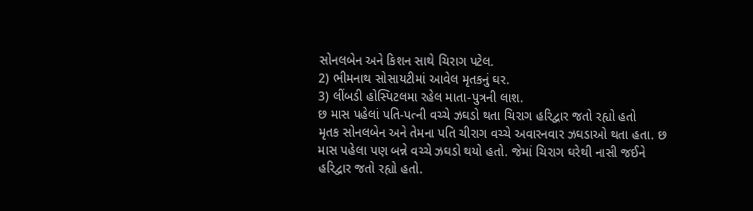સોનલબેન અને કિશન સાથે ચિરાગ પટેલ.
2) ભીમનાથ સોસાયટીમાં આવેલ મૃતકનું ઘર.
3) લીંબડી હોસ્પિટલમા રહેલ માતા-પુત્રની લાશ.
છ માસ પહેલાં પતિ-પત્ની વચ્ચે ઝઘડો થતા ચિરાગ હરિદ્વાર જતો રહ્યો હતો
મૃતક સોનલબેન અને તેમના પતિ ચીરાગ વચ્ચે અવારનવાર ઝઘડાઓ થતા હતા. છ માસ પહેલા પણ બન્ને વચ્ચે ઝઘડો થયો હતો. જેમાં ચિરાગ ઘરેથી નાસી જઈને હરિદ્વાર જતો રહ્યો હતો.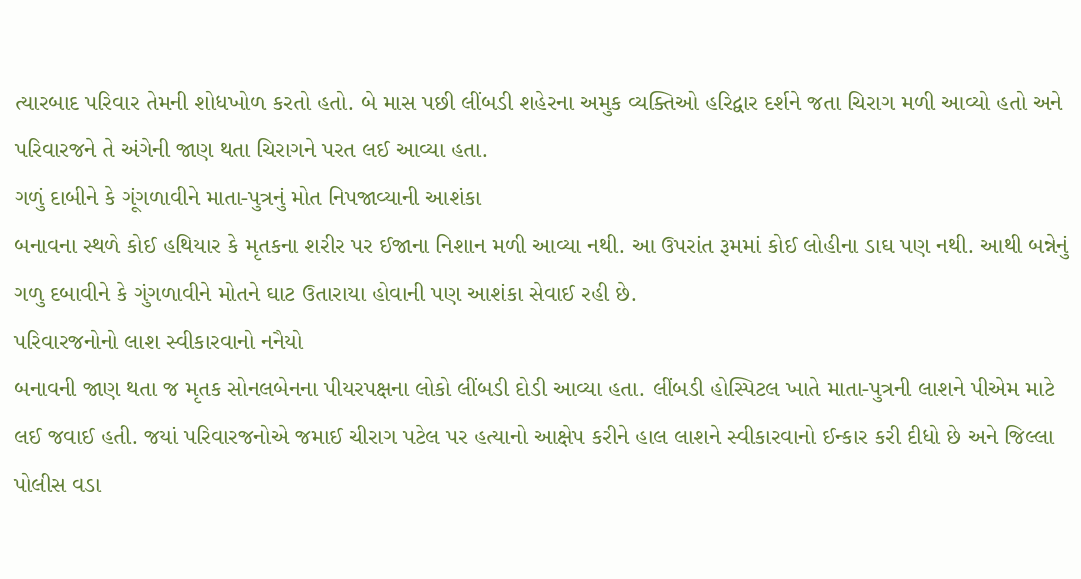ત્યારબાદ પરિવાર તેમની શોધખોળ કરતો હતો. બે માસ પછી લીંબડી શહેરના અમુક વ્યક્તિઓ હરિદ્વાર દર્શને જતા ચિરાગ મળી આવ્યો હતો અને પરિવારજને તે અંગેની જાણ થતા ચિરાગને પરત લઈ આવ્યા હતા.
ગળું દાબીને કે ગૂંગળાવીને માતા-પુત્રનું મોત નિપજાવ્યાની આશંકા
બનાવના સ્થળે કોઈ હથિયાર કે મૃતકના શરીર પર ઈજાના નિશાન મળી આવ્યા નથી. આ ઉપરાંત રૂમમાં કોઈ લોહીના ડાઘ પણ નથી. આથી બન્નેનું ગળુ દબાવીને કે ગુંગળાવીને મોતને ઘાટ ઉતારાયા હોવાની પણ આશંકા સેવાઈ રહી છે.
પરિવારજનોનો લાશ સ્વીકારવાનો નનૈયો
બનાવની જાણ થતા જ મૃતક સોનલબેનના પીયરપક્ષના લોકો લીંબડી દોડી આવ્યા હતા. લીંબડી હોસ્પિટલ ખાતે માતા-પુત્રની લાશને પીએમ માટે લઈ જવાઈ હતી. જયાં પરિવારજનોએ જમાઈ ચીરાગ પટેલ પર હત્યાનો આક્ષેપ કરીને હાલ લાશને સ્વીકારવાનો ઈન્કાર કરી દીધો છે અને જિલ્લા પોલીસ વડા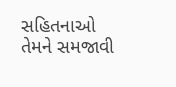સહિતનાઓ તેમને સમજાવી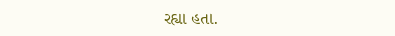રહ્યા હતા.